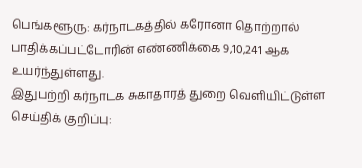பெங்களூரு: கர்நாடகத்தில் கரோனா தொற்றால் பாதிக்கப்பட்டோரின் எண்ணிக்கை 9,10,241 ஆக உயர்ந்துள்ளது.
இதுபற்றி கர்நாடக சுகாதாரத் துறை வெளியிட்டுள்ள செய்திக் குறிப்பு: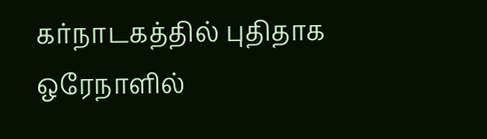கர்நாடகத்தில் புதிதாக ஒரேநாளில்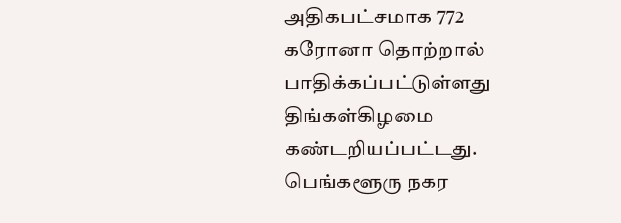அதிகபட்சமாக 772 கரோனா தொற்றால் பாதிக்கப்பட்டுள்ளது திங்கள்கிழமை கண்டறியப்பட்டது. பெங்களூரு நகர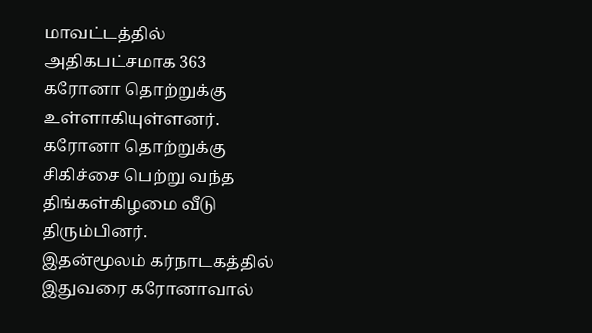மாவட்டத்தில் அதிகபட்சமாக 363 கரோனா தொற்றுக்கு உள்ளாகியுள்ளனர். கரோனா தொற்றுக்கு சிகிச்சை பெற்று வந்த திங்கள்கிழமை வீடு திரும்பினர்.
இதன்மூலம் கர்நாடகத்தில் இதுவரை கரோனாவால்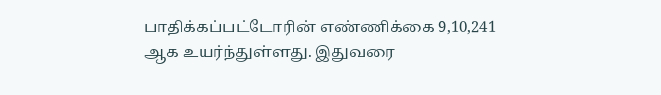பாதிக்கப்பட்டோரின் எண்ணிக்கை 9,10,241 ஆக உயர்ந்துள்ளது. இதுவரை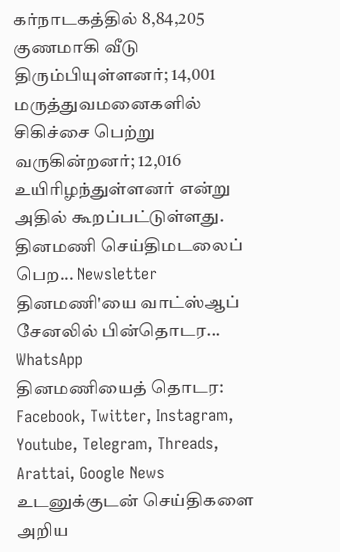கர்நாடகத்தில் 8,84,205 குணமாகி வீடு திரும்பியுள்ளனர்; 14,001 மருத்துவமனைகளில் சிகிச்சை பெற்று வருகின்றனர்; 12,016 உயிரிழந்துள்ளனர் என்று அதில் கூறப்பட்டுள்ளது.
தினமணி செய்திமடலைப் பெற... Newsletter
தினமணி'யை வாட்ஸ்ஆப் சேனலில் பின்தொடர... WhatsApp
தினமணியைத் தொடர: Facebook, Twitter, Instagram, Youtube, Telegram, Threads, Arattai, Google News
உடனுக்குடன் செய்திகளை அறிய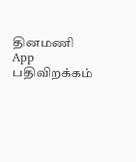தினமணி App பதிவிறக்கம்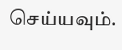செய்யவும்.